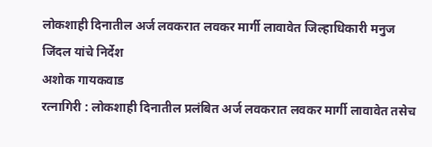लोकशाही दिनातील अर्ज लवकरात लवकर मार्गी लावावेत जिल्हाधिकारी मनुज जिंदल यांचे निर्देश
अशोक गायकवाड
रत्नागिरी : लोकशाही दिनातील प्रलंबित अर्ज लवकरात लवकर मार्गी लावावेत तसेच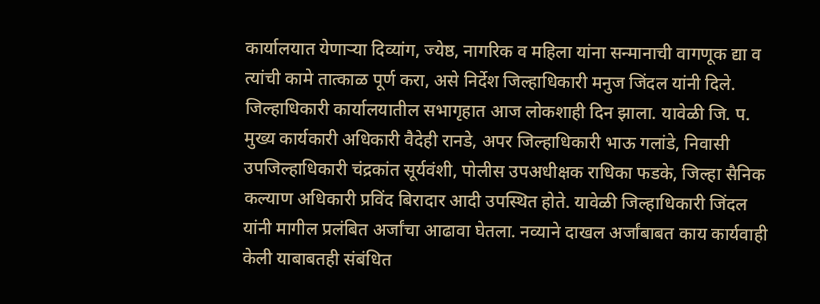कार्यालयात येणाऱ्या दिव्यांग, ज्येष्ठ, नागरिक व महिला यांना सन्मानाची वागणूक द्या व त्यांची कामे तात्काळ पूर्ण करा, असे निर्देश जिल्हाधिकारी मनुज जिंदल यांनी दिले. जिल्हाधिकारी कार्यालयातील सभागृहात आज लोकशाही दिन झाला. यावेळी जि. प. मुख्य कार्यकारी अधिकारी वैदेही रानडे, अपर जिल्हाधिकारी भाऊ गलांडे, निवासी उपजिल्हाधिकारी चंद्रकांत सूर्यवंशी, पोलीस उपअधीक्षक राधिका फडके, जिल्हा सैनिक कल्याण अधिकारी प्रविंद बिरादार आदी उपस्थित होते. यावेळी जिल्हाधिकारी जिंदल यांनी मागील प्रलंबित अर्जांचा आढावा घेतला. नव्याने दाखल अर्जांबाबत काय कार्यवाही केली याबाबतही संबंधित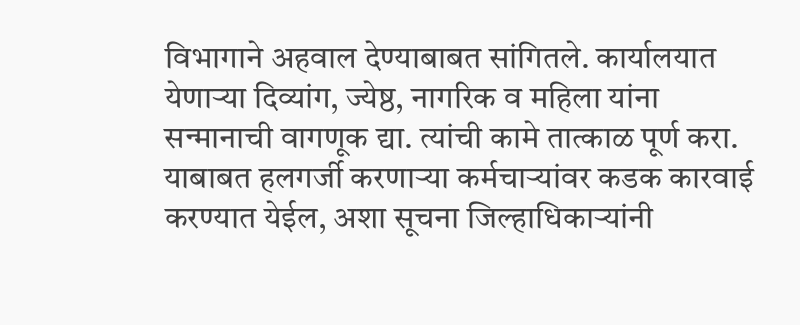विभागाने अहवाल देण्याबाबत सांगितले. कार्यालयात येणाऱ्या दिव्यांग, ज्येष्ठ, नागरिक व महिला यांना सन्मानाची वागणूक द्या. त्यांची कामे तात्काळ पूर्ण करा. याबाबत हलगर्जी करणाऱ्या कर्मचाऱ्यांवर कडक कारवाई करण्यात येईल, अशा सूचना जिल्हाधिकाऱ्यांनी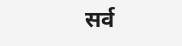सर्व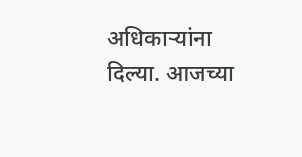अधिकाऱ्यांना दिल्या. आजच्या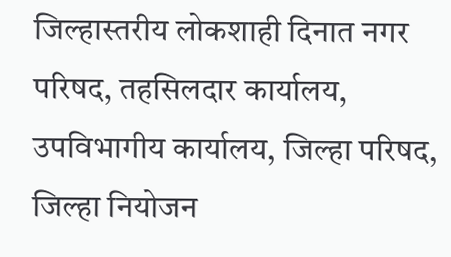जिल्हास्तरीय लोकशाही दिनात नगर परिषद, तहसिलदार कार्यालय, उपविभागीय कार्यालय, जिल्हा परिषद, जिल्हा नियोजन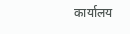कार्यालय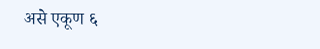असे एकूण ६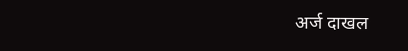अर्ज दाखल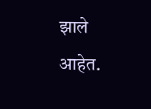झाले आहेत.